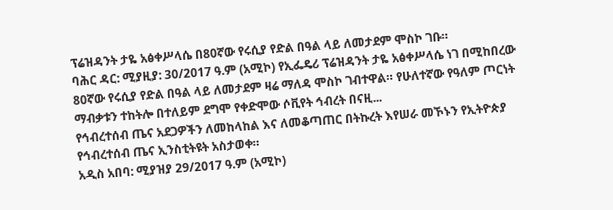ፕሬዝዳንት ታዬ አፅቀሥላሴ በ80ኛው የሩሲያ የድል በዓል ላይ ለመታደም ሞስኮ ገቡ።
ባሕር ዳር: ሚያዚያ: 30/2017 ዓ.ም (አሚኮ) የኢፌዴሪ ፕሬዝዳንት ታዬ አፅቀሥላሴ ነገ በሚከበረው 80ኛው የሩሲያ የድል በዓል ላይ ለመታደም ዛሬ ማለዳ ሞስኮ ገብተዋል። የሁለተኛው የዓለም ጦርነት ማብቃቱን ተከትሎ በተለይም ደግሞ የቀድሞው ሶቪየት ኅብረት በናዚ...
የኅብረተሰብ ጤና አደጋዎችን ለመከላከል እና ለመቆጣጠር በትኩረት እየሠራ መኾኑን የኢትዮጵያ የኅብረተሰብ ጤና ኢንስቲትዩት አስታወቀ።
አዲስ አበባ: ሚያዝያ 29/2017 ዓ.ም (አሚኮ)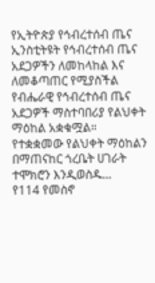የኢትዮጵያ የኅብረተሰብ ጤና ኢንስቲትዩት የኅብረተሰብ ጤና አደጋዎችን ለመከላከል እና ለመቆጣጠር የሚያስችል የብሔራዊ የኅብረተሰብ ጤና አደጋዎች ማስተባበሪያ የልህቀት ማዕከል አቋቁሟል።
የተቋቋመው የልህቀት ማዕከልን በማጠናከር ጎረቤት ሀገራት ተሞክሮን እንዲወስዱ...
የ114 የመስኖ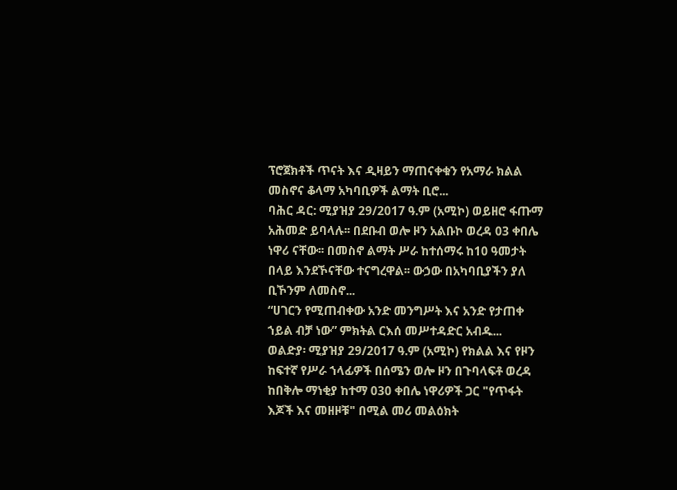ፕሮጀክቶች ጥናት እና ዲዛይን ማጠናቀቁን የአማራ ክልል መስኖና ቆላማ አካባቢዎች ልማት ቢሮ...
ባሕር ዳር: ሚያዝያ 29/2017 ዓ.ም (አሚኮ) ወይዘሮ ፋጡማ አሕመድ ይባላሉ፡፡ በደቡብ ወሎ ዞን አልቡኮ ወረዳ 03 ቀበሌ ነዋሪ ናቸው፡፡ በመስኖ ልማት ሥራ ከተሰማሩ ከ10 ዓመታት በላይ እንደኾናቸው ተናግረዋል፡፡ ውኃው በአካባቢያችን ያለ ቢኾንም ለመስኖ...
“ሀገርን የሚጠብቀው አንድ መንግሥት እና አንድ የታጠቀ ኀይል ብቻ ነው” ምክትል ርእሰ መሥተዳድር አብዱ...
ወልድያ፡ ሚያዝያ 29/2017 ዓ.ም (አሚኮ) የክልል እና የዞን ከፍተኛ የሥራ ኀላፊዎች በሰሜን ወሎ ዞን በጉባላፍቶ ወረዳ ከበቅሎ ማነቂያ ከተማ 030 ቀበሌ ነዋሪዎች ጋር "የጥፋት እጆች እና መዘዞቹ" በሚል መሪ መልዕክት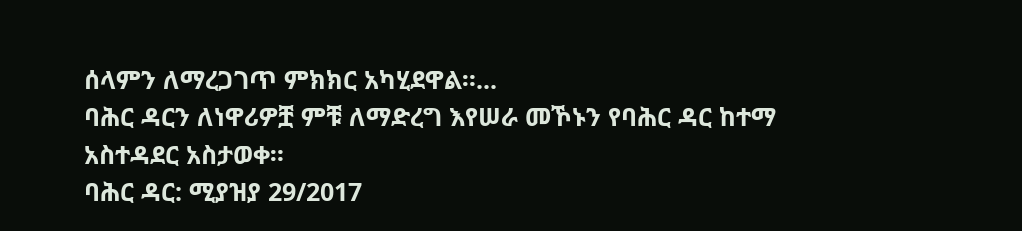ሰላምን ለማረጋገጥ ምክክር አካሂደዋል።...
ባሕር ዳርን ለነዋሪዎቿ ምቹ ለማድረግ እየሠራ መኾኑን የባሕር ዳር ከተማ አስተዳደር አስታወቀ።
ባሕር ዳር: ሚያዝያ 29/2017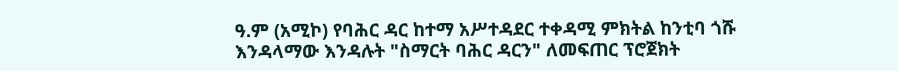ዓ.ም (አሚኮ) የባሕር ዳር ከተማ አሥተዳደር ተቀዳሚ ምክትል ከንቲባ ጎሹ እንዳላማው እንዳሉት "ስማርት ባሕር ዳርን" ለመፍጠር ፕሮጀክት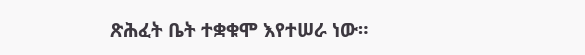ጽሕፈት ቤት ተቋቁሞ እየተሠራ ነው።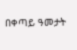በቀጣይ ዓመታት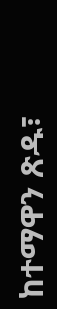ከተማዋን ጽዱ፣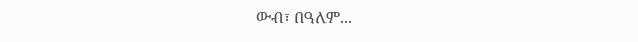ውብ፣ በዓለም...